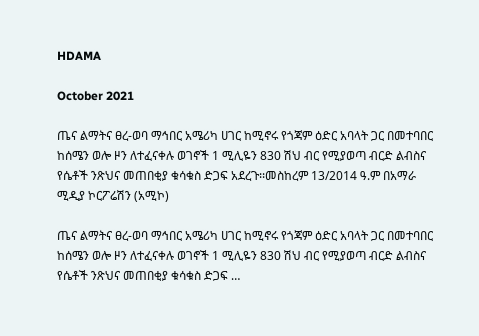HDAMA

October 2021

ጤና ልማትና ፀረ-ወባ ማኅበር አሜሪካ ሀገር ከሚኖሩ የጎጃም ዕድር አባላት ጋር በመተባበር ከሰሜን ወሎ ዞን ለተፈናቀሉ ወገኖች 1 ሚሊዬን 830 ሽህ ብር የሚያወጣ ብርድ ልብስና የሴቶች ንጽህና መጠበቂያ ቁሳቁስ ድጋፍ አደረጉ፡፡መስከረም 13/2014 ዓ.ም በአማራ ሚዲያ ኮርፖሬሽን (አሚኮ)

ጤና ልማትና ፀረ-ወባ ማኅበር አሜሪካ ሀገር ከሚኖሩ የጎጃም ዕድር አባላት ጋር በመተባበር ከሰሜን ወሎ ዞን ለተፈናቀሉ ወገኖች 1 ሚሊዬን 830 ሽህ ብር የሚያወጣ ብርድ ልብስና የሴቶች ንጽህና መጠበቂያ ቁሳቁስ ድጋፍ …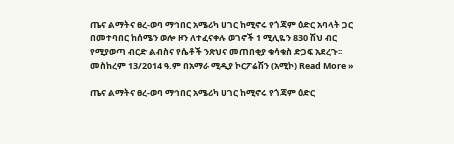ጤና ልማትና ፀረ-ወባ ማኅበር አሜሪካ ሀገር ከሚኖሩ የጎጃም ዕድር አባላት ጋር በመተባበር ከሰሜን ወሎ ዞን ለተፈናቀሉ ወገኖች 1 ሚሊዬን 830 ሽህ ብር የሚያወጣ ብርድ ልብስና የሴቶች ንጽህና መጠበቂያ ቁሳቁስ ድጋፍ አደረጉ፡፡መስከረም 13/2014 ዓ.ም በአማራ ሚዲያ ኮርፖሬሽን (አሚኮ) Read More »

ጤና ልማትና ፀረ-ወባ ማኅበር አሜሪካ ሀገር ከሚኖሩ የጎጃም ዕድር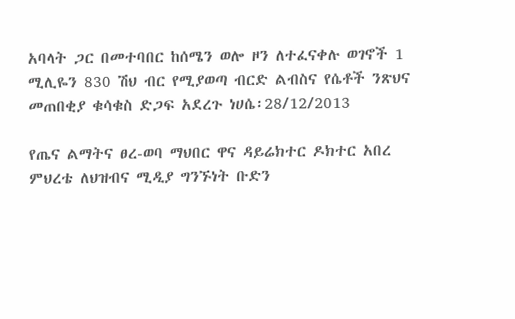አባላት ጋር በመተባበር ከሰሜን ወሎ ዞን ለተፈናቀሉ ወገኖች 1 ሚሊዬን 830 ሽህ ብር የሚያወጣ ብርድ ልብስና የሴቶች ንጽህና መጠበቂያ ቁሳቁስ ድጋፍ አደረጉ ነሀሴ፡28/12/2013

የጤና ልማትና ፀረ-ወባ ማህበር ዋና ዳይሬክተር ዶክተር አበረ ምህረቴ ለህዝብና ሚዲያ ግንኙነት ቡድን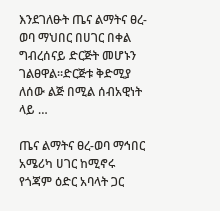እንደገለፁት ጤና ልማትና ፀረ-ወባ ማህበር በሀገር በቀል ግብረሰናይ ድርጅት መሆኑን ገልፀዋል፡፡ድርጅቱ ቅድሚያ ለሰው ልጅ በሚል ሰብአዊነት ላይ …

ጤና ልማትና ፀረ-ወባ ማኅበር አሜሪካ ሀገር ከሚኖሩ የጎጃም ዕድር አባላት ጋር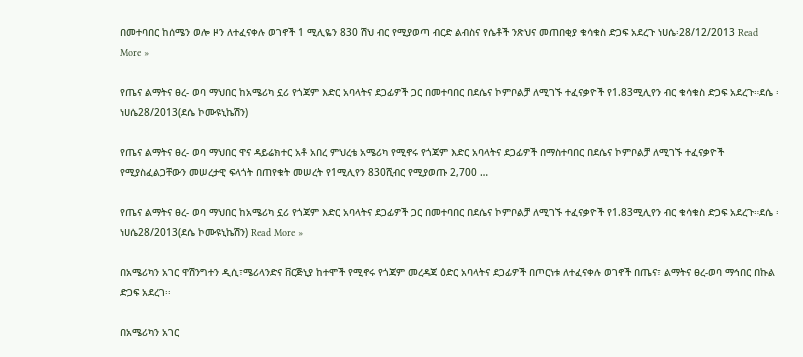በመተባበር ከሰሜን ወሎ ዞን ለተፈናቀሉ ወገኖች 1 ሚሊዬን 830 ሽህ ብር የሚያወጣ ብርድ ልብስና የሴቶች ንጽህና መጠበቂያ ቁሳቁስ ድጋፍ አደረጉ ነሀሴ፡28/12/2013 Read More »

የጤና ልማትና ፀረ- ወባ ማህበር ከአሜሪካ ኗሪ የጎጃም እድር አባላትና ደጋፊዎች ጋር በመተባበር በደሴና ኮምቦልቻ ለሚገኙ ተፈናቃዮች የ1.83ሚሊየን ብር ቁሳቁስ ድጋፍ አደረጉ።ደሴ ፡ነሀሴ28/2013(ደሴ ኮሙዩኒኬሽን)

የጤና ልማትና ፀረ- ወባ ማህበር ዋና ዳይሬክተር አቶ አበረ ምህረቴ አሜሪካ የሚኖሩ የጎጃም እድር አባላትና ደጋፊዎች በማስተባበር በደሴና ኮምቦልቻ ለሚገኙ ተፈናቃዮች የሚያስፈልጋቸውን መሠረታዊ ፍላጎት በጠየቁት መሠረት የ1ሚሊየን 830ሺብር የሚያወጡ 2,700 …

የጤና ልማትና ፀረ- ወባ ማህበር ከአሜሪካ ኗሪ የጎጃም እድር አባላትና ደጋፊዎች ጋር በመተባበር በደሴና ኮምቦልቻ ለሚገኙ ተፈናቃዮች የ1.83ሚሊየን ብር ቁሳቁስ ድጋፍ አደረጉ።ደሴ ፡ነሀሴ28/2013(ደሴ ኮሙዩኒኬሽን) Read More »

በአሜሪካን አገር ዋሽንግተን ዲሲ፣ሜሪላንድና ቨርጅኒያ ከተሞች የሚኖሩ የጎጃም መረዳጃ ዕድር አባላትና ደጋፊዎች በጦርነቱ ለተፈናቀሉ ወገኖች በጤና፣ ልማትና ፀረ-ወባ ማኅበር በኩል ድጋፍ አደረገ፡፡

በአሜሪካን አገር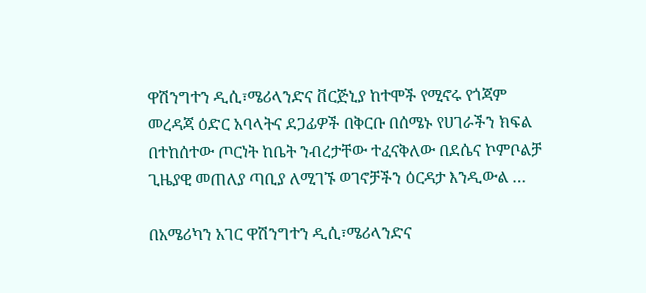ዋሽንግተን ዲሲ፣ሜሪላንድና ቨርጅኒያ ከተሞች የሚኖሩ የጎጃም መረዳጃ ዕድር አባላትና ደጋፊዎች በቅርቡ በሰሜኑ የሀገራችን ክፍል በተከሰተው ጦርነት ከቤት ንብረታቸው ተፈናቅለው በደሴና ኮምቦልቻ ጊዜያዊ መጠለያ ጣቢያ ለሚገኙ ወገኖቻችን ዕርዳታ እንዲውል …

በአሜሪካን አገር ዋሽንግተን ዲሲ፣ሜሪላንድና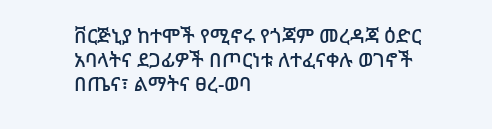ቨርጅኒያ ከተሞች የሚኖሩ የጎጃም መረዳጃ ዕድር አባላትና ደጋፊዎች በጦርነቱ ለተፈናቀሉ ወገኖች በጤና፣ ልማትና ፀረ-ወባ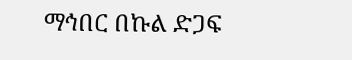ማኅበር በኩል ድጋፍ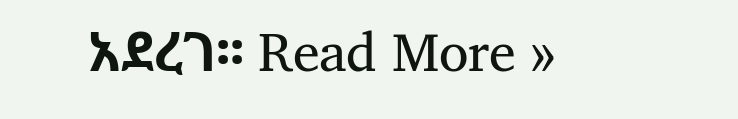አደረገ፡፡ Read More »